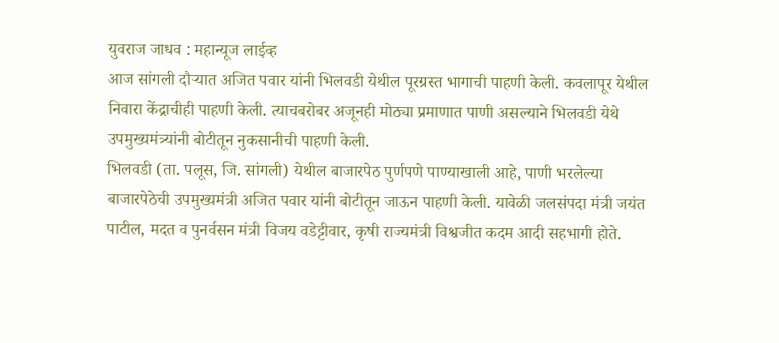युवराज जाधव : महान्यूज लाईव्ह
आज सांगली दौऱ्यात अजित पवार यांनी भिलवडी येथील पूरग्रस्त भागाची पाहणी केली. कवलापूर येथील निवारा केंद्राचीही पाहणी केली. त्याचबरोबर अजूनही मोठ्या प्रमाणात पाणी असल्याने भिलवडी येथे उपमुख्यमंत्र्यांनी बोटीतून नुकसानीची पाहणी केली.
भिलवडी (ता. पलूस, जि. सांगली) येथील बाजारपेठ पुर्णपणे पाण्याखाली आहे, पाणी भरलेल्या बाजारपेठेची उपमुख्यमंत्री अजित पवार यांनी बोटीतून जाऊन पाहणी केली. यावेळी जलसंपदा मंत्री जयंत पाटील, मदत व पुनर्वसन मंत्री विजय वडेट्टीवार, कृषी राज्यमंत्री विश्वजीत कदम आदी सहभागी होते.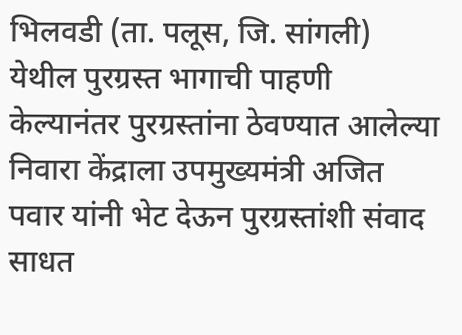भिलवडी (ता. पलूस, जि. सांगली) येथील पुरग्रस्त भागाची पाहणी केल्यानंतर पुरग्रस्तांना ठेवण्यात आलेल्या निवारा केंद्राला उपमुख्यमंत्री अजित पवार यांनी भेट देऊन पुरग्रस्तांशी संवाद साधत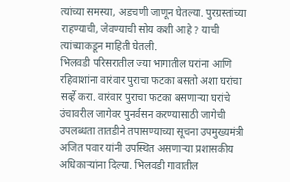त्यांच्या समस्या, अडचणी जाणून घेतल्या. पुरग्रस्तांच्या राहण्याची, जेवण्याची सोय कशी आहे ? याची त्यांच्याकडून माहिती घेतली.
भिलवडी परिसरातील ज्या भागातील घरांना आणि रहिवाशांना वारंवार पुराचा फटका बसतो अशा घरांचा सर्व्हे करा. वारंवार पुराचा फटका बसणाऱ्या घरांचे उंचावरील जागेवर पुनर्वसन करण्यासाठी जागेची उपलब्धता तातडीने तपासण्याच्या सूचना उपमुख्यमंत्री अजित पवार यांनी उपस्थित असणाऱ्या प्रशासकीय अधिकाऱ्यांना दिल्या. भिलवडी गावातील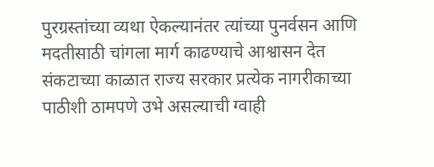पुरग्रस्तांच्या व्यथा ऐकल्यानंतर त्यांच्या पुनर्वसन आणि मदतीसाठी चांगला मार्ग काढण्याचे आश्वासन देत संकटाच्या काळात राज्य सरकार प्रत्येक नागरीकाच्या पाठीशी ठामपणे उभे असल्याची ग्वाही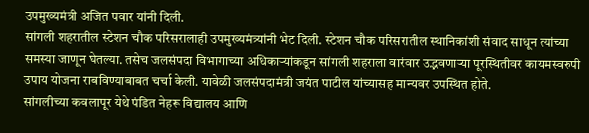उपमुख्यमंत्री अजित पवार यांनी दिली.
सांगली शहरातील स्टेशन चौक परिसरालाही उपमुख्यमंत्र्यांनी भेट दिली. स्टेशन चौक परिसरातील स्थानिकांशी संवाद साधून त्यांच्या समस्या जाणून घेतल्या. तसेच जलसंपदा विभागाच्या अधिकाऱ्यांकडून सांगली शहराला वारंवार उद्भवणाऱ्या पूरस्थितीवर कायमस्वरुपी उपाय योजना राबविण्याबाबत चर्चा केली. यावेळी जलसंपदामंत्री जयंत पाटील यांच्यासह मान्यवर उपस्थित होते.
सांगलीच्या कवलापूर येथे पंडित नेहरू विद्यालय आणि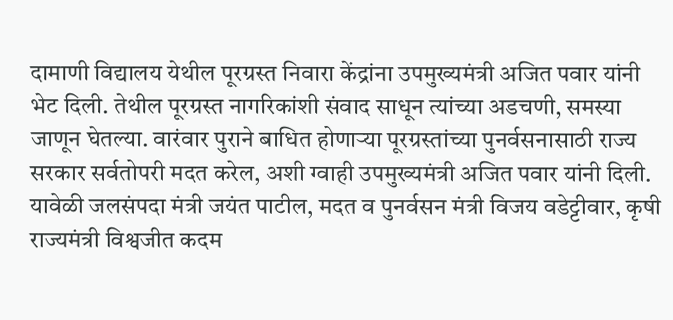दामाणी विद्यालय येथील पूरग्रस्त निवारा केंद्रांना उपमुख्यमंत्री अजित पवार यांनी भेट दिली. तेथील पूरग्रस्त नागरिकांशी संवाद साधून त्यांच्या अडचणी, समस्या जाणून घेतल्या. वारंवार पुराने बाधित होणाऱ्या पूरग्रस्तांच्या पुनर्वसनासाठी राज्य सरकार सर्वतोपरी मदत करेल, अशी ग्वाही उपमुख्यमंत्री अजित पवार यांनी दिली. यावेळी जलसंपदा मंत्री जयंत पाटील, मदत व पुनर्वसन मंत्री विजय वडेट्टीवार, कृषी राज्यमंत्री विश्वजीत कदम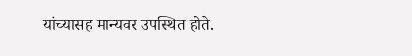यांच्यासह मान्यवर उपस्थित होते.